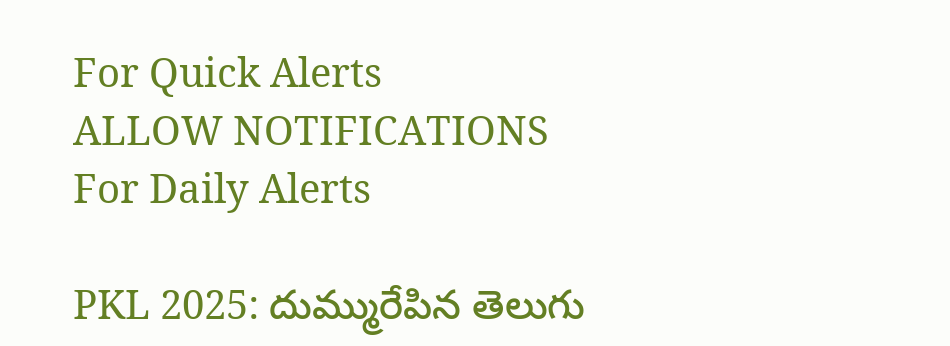For Quick Alerts
ALLOW NOTIFICATIONS
For Daily Alerts

PKL 2025: దుమ్మురేపిన తెలుగు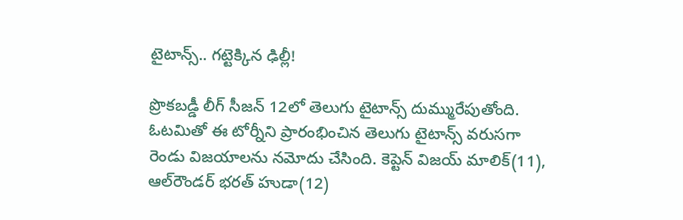టైటాన్స్.. గట్టెక్కిన ఢిల్లీ!

ప్రొకబడ్డీ లీగ్ సీజన్ 12లో తెలుగు టైటాన్స్ దుమ్మురేపుతోంది. ఓటమితో ఈ టోర్నీని ప్రారంభించిన తెలుగు టైటాన్స్ వరుసగా రెండు విజయాలను నమోదు చేసింది. కెప్టెన్ విజయ్ మాలిక్(11), ఆల్‌రౌండర్ భరత్ హుడా(12)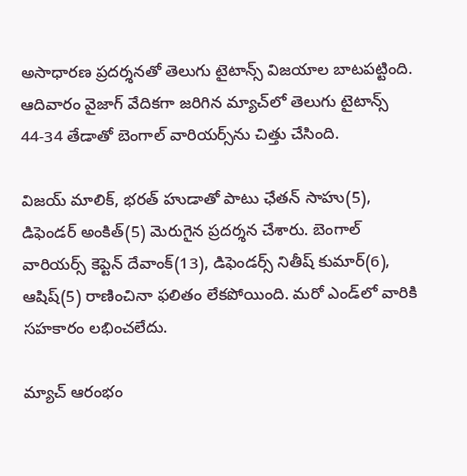అసాధారణ ప్రదర్శనతో తెలుగు టైటాన్స్ విజయాల బాటపట్టింది. ఆదివారం వైజాగ్ వేదికగా జరిగిన మ్యాచ్‌లో తెలుగు టైటాన్స్ 44-34 తేడాతో బెంగాల్ వారియర్స్‌ను చిత్తు చేసింది.

విజయ్ మాలిక్, భరత్ హుడాతో పాటు ఛేతన్ సాహు(5), డిఫెండర్ అంకిత్(5) మెరుగైన ప్రదర్శన చేశారు. బెంగాల్ వారియర్స్ కెప్టెన్ దేవాంక్(13), డిఫెండర్స్ నితీష్ కుమార్(6), ఆషిష్(5) రాణించినా ఫలితం లేకపోయింది. మరో ఎండ్‌లో వారికి సహకారం లభించలేదు.

మ్యాచ్ ఆరంభం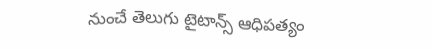నుంచే తెలుగు టైటాన్స్ ఆధిపత్యం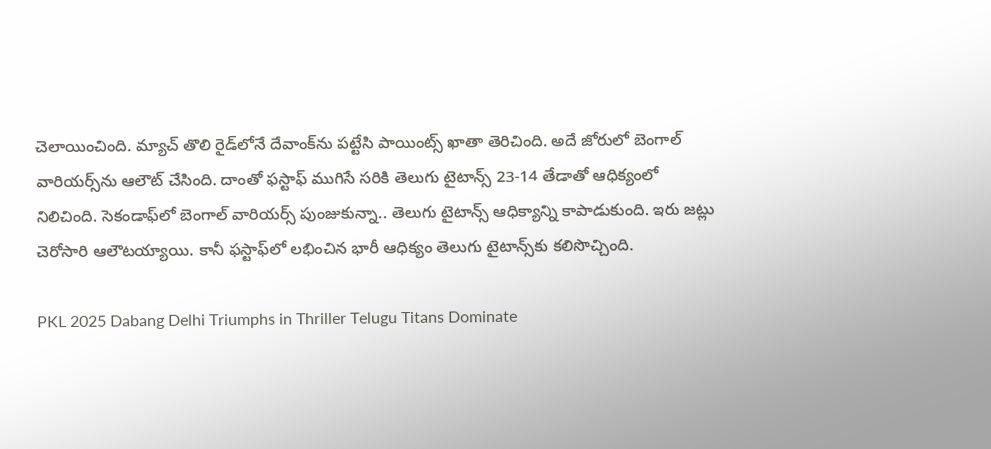చెలాయించింది. మ్యాచ్ తొలి రైడ్‌లోనే దేవాంక్‌ను పట్టేసి పాయింట్స్ ఖాతా తెరిచింది. అదే జోరులో బెంగాల్ వారియర్స్‌ను ఆలౌట్ చేసింది. దాంతో ఫస్టాఫ్ ముగిసే సరికి తెలుగు టైటాన్స్ 23-14 తేడాతో ఆధిక్యంలో నిలిచింది. సెకండాఫ్‌లో బెంగాల్ వారియర్స్ పుంజుకున్నా.. తెలుగు టైటాన్స్ ఆధిక్యాన్ని కాపాడుకుంది. ఇరు జట్లు చెరోసారి ఆలౌటయ్యాయి. కానీ ఫస్టాఫ్‌లో లభించిన భారీ ఆధిక్యం తెలుగు టైటాన్స్‌కు కలిసొచ్చింది.

PKL 2025 Dabang Delhi Triumphs in Thriller Telugu Titans Dominate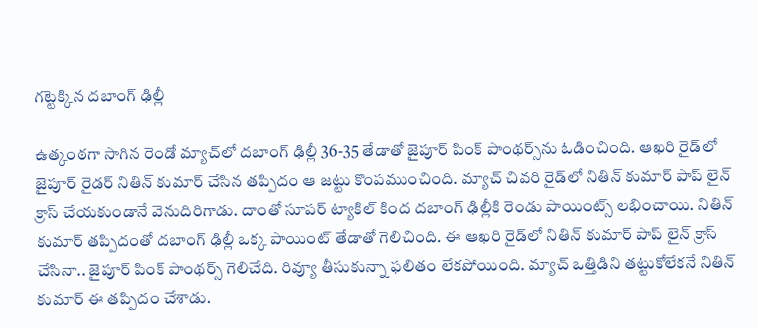గట్టెక్కిన దబాంగ్ ఢిల్లీ

ఉత్కంఠగా సాగిన రెండో మ్యాచ్‌లో దబాంగ్ ఢిల్లీ 36-35 తేడాతో జైపూర్ పింక్ పాంథర్స్‌ను ఓడించింది. ఆఖరి రైడ్‌లో జైపూర్ రైడర్ నితిన్ కుమార్ చేసిన తప్పిదం ఆ జట్టు కొంపముంచింది. మ్యాచ్ చివరి రైడ్‌లో నితిన్ కుమార్ పాప్ లైన్ క్రాస్ చేయకుండానే వెనుదిరిగాడు. దాంతో సూపర్ ట్యాకిల్ కింద దబాంగ్ ఢిల్లీకి రెండు పాయింట్స్ లభించాయి. నితిన్ కుమార్ తప్పిదంతో దబాంగ్ ఢిల్లీ ఒక్క పాయింట్‌ తేడాతో గెలిచింది. ఈ ఆఖరి రైడ్‌లో నితిన్ కుమార్ పాప్ లైన్ క్రాస్ చేసినా.. జైపూర్ పింక్ పాంథర్స్ గెలిచేది. రివ్యూ తీసుకున్నా ఫలితం లేకపోయింది. మ్యాచ్ ఒత్తిడిని తట్టుకోలేకనే నితిన్ కుమార్ ఈ తప్పిదం చేశాడు.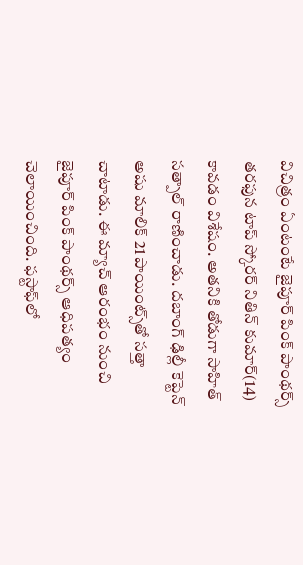విచిత్రం ఏంటంటే జైపూర్ పింక్ పాంథర్స్ తరఫున టాప్ స్కోరర్ నితిన్ కుమార్(14) కావడం విశేషం. అతనికి తోడుగా సాహిత్ సత్పాల్ రాణించాడు. దబాంగ్ ఢిల్లీ కెప్టెన్ అషు మాలిక్ 21 పాయింట్స్‌తో సత్తా చాటాడు. ఈ మ్యాచ్ ఆరంభం నుంచి జైపూర్ పింక్ పాంథర్స్ ఆధిపత్యం చెలాయించింది. ఫస్టాఫ్‌లో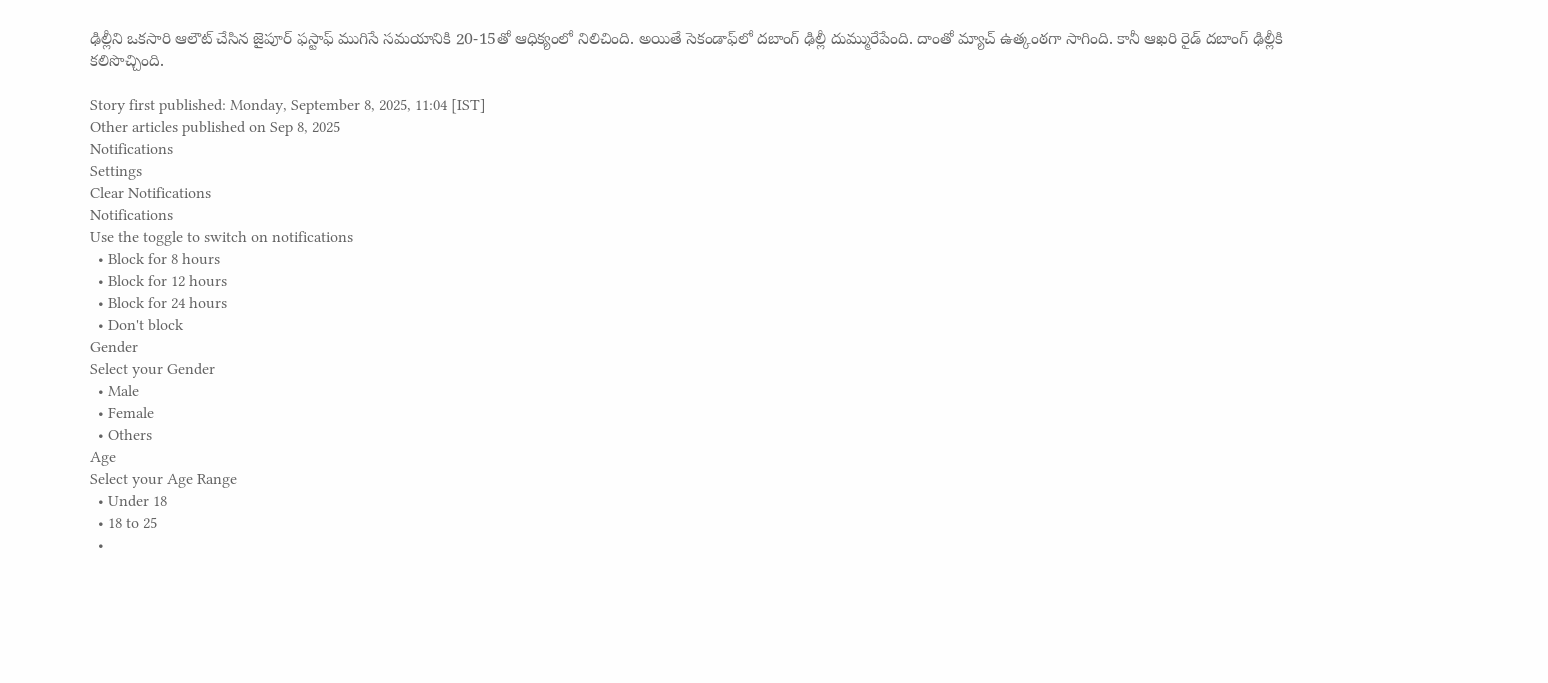ఢిల్లీని ఒకసారి ఆలౌట్ చేసిన జైపూర్ ఫస్టాఫ్ ముగిసే సమయానికి 20-15తో ఆధిక్యంలో నిలిచింది. అయితే సెకండాఫ్‌లో దబాంగ్ ఢిల్లీ దుమ్మురేపేంది. దాంతో మ్యాచ్ ఉత్కంఠగా సాగింది. కానీ ఆఖరి రైడ్ దబాంగ్ ఢిల్లీకి కలిసొచ్చింది.

Story first published: Monday, September 8, 2025, 11:04 [IST]
Other articles published on Sep 8, 2025
Notifications
Settings
Clear Notifications
Notifications
Use the toggle to switch on notifications
  • Block for 8 hours
  • Block for 12 hours
  • Block for 24 hours
  • Don't block
Gender
Select your Gender
  • Male
  • Female
  • Others
Age
Select your Age Range
  • Under 18
  • 18 to 25
  •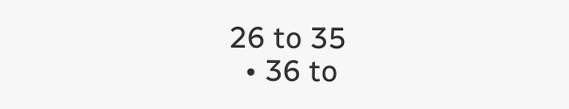26 to 35
  • 36 to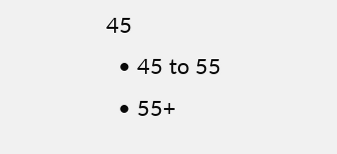45
  • 45 to 55
  • 55+